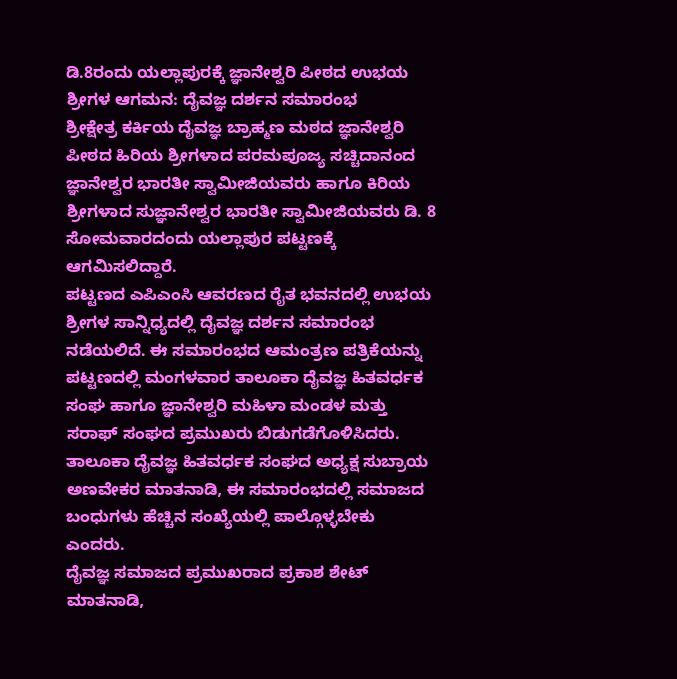ಡಿ.8ರಂದು ಯಲ್ಲಾಪುರಕ್ಕೆ ಜ್ಞಾನೇಶ್ವರಿ ಪೀಠದ ಉಭಯ ಶ್ರೀಗಳ ಆಗಮನ: ದೈವಜ್ಞ ದರ್ಶನ ಸಮಾರಂಭ
ಶ್ರೀಕ್ಷೇತ್ರ ಕರ್ಕಿಯ ದೈವಜ್ಞ ಬ್ರಾಹ್ಮಣ ಮಠದ ಜ್ಞಾನೇಶ್ವರಿ ಪೀಠದ ಹಿರಿಯ ಶ್ರೀಗಳಾದ ಪರಮಪೂಜ್ಯ ಸಚ್ಚಿದಾನಂದ ಜ್ಞಾನೇಶ್ವರ ಭಾರತೀ ಸ್ವಾಮೀಜಿಯವರು ಹಾಗೂ ಕಿರಿಯ ಶ್ರೀಗಳಾದ ಸುಜ್ಞಾನೇಶ್ವರ ಭಾರತೀ ಸ್ವಾಮೀಜಿಯವರು ಡಿ. 8 ಸೋಮವಾರದಂದು ಯಲ್ಲಾಪುರ ಪಟ್ಟಣಕ್ಕೆ ಆಗಮಿಸಲಿದ್ದಾರೆ.
ಪಟ್ಟಣದ ಎಪಿಎಂಸಿ ಆವರಣದ ರೈತ ಭವನದಲ್ಲಿ ಉಭಯ ಶ್ರೀಗಳ ಸಾನ್ನಿಧ್ಯದಲ್ಲಿ ದೈವಜ್ಞ ದರ್ಶನ ಸಮಾರಂಭ ನಡೆಯಲಿದೆ. ಈ ಸಮಾರಂಭದ ಆಮಂತ್ರಣ ಪತ್ರಿಕೆಯನ್ನು ಪಟ್ಟಣದಲ್ಲಿ ಮಂಗಳವಾರ ತಾಲೂಕಾ ದೈವಜ್ಞ ಹಿತವರ್ಧಕ ಸಂಘ ಹಾಗೂ ಜ್ಞಾನೇಶ್ವರಿ ಮಹಿಳಾ ಮಂಡಳ ಮತ್ತು ಸರಾಫ್ ಸಂಘದ ಪ್ರಮುಖರು ಬಿಡುಗಡೆಗೊಳಿಸಿದರು. ತಾಲೂಕಾ ದೈವಜ್ಞ ಹಿತವರ್ಧಕ ಸಂಘದ ಅಧ್ಯಕ್ಷ ಸುಬ್ರಾಯ ಅಣವೇಕರ ಮಾತನಾಡಿ, ಈ ಸಮಾರಂಭದಲ್ಲಿ ಸಮಾಜದ ಬಂಧುಗಳು ಹೆಚ್ಚಿನ ಸಂಖ್ಯೆಯಲ್ಲಿ ಪಾಲ್ಗೊಳ್ಳಬೇಕು ಎಂದರು.
ದೈವಜ್ಞ ಸಮಾಜದ ಪ್ರಮುಖರಾದ ಪ್ರಕಾಶ ಶೇಟ್ ಮಾತನಾಡಿ,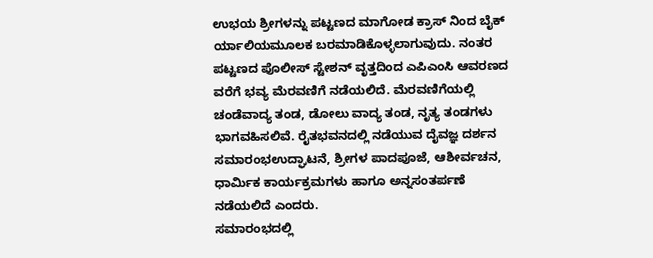ಉಭಯ ಶ್ರೀಗಳನ್ನು ಪಟ್ಟಣದ ಮಾಗೋಡ ಕ್ರಾಸ್ ನಿಂದ ಬೈಕ್ ರ್ಯಾಲಿಯಮೂಲಕ ಬರಮಾಡಿಕೊಳ್ಳಲಾಗುವುದು. ನಂತರ ಪಟ್ಟಣದ ಪೊಲೀಸ್ ಸ್ಟೇಶನ್ ವೃತ್ತದಿಂದ ಎಪಿಎಂಸಿ ಆವರಣದ ವರೆಗೆ ಭವ್ಯ ಮೆರವಣಿಗೆ ನಡೆಯಲಿದೆ. ಮೆರವಣಿಗೆಯಲ್ಲಿ ಚಂಡೆವಾದ್ಯ ತಂಡ, ಡೋಲು ವಾದ್ಯ ತಂಡ, ನೃತ್ಯ ತಂಡಗಳು ಭಾಗವಹಿಸಲಿವೆ. ರೈತಭವನದಲ್ಲಿ ನಡೆಯುವ ದೈವಜ್ಞ ದರ್ಶನ ಸಮಾರಂಭಉದ್ಘಾಟನೆ, ಶ್ರೀಗಳ ಪಾದಪೂಜೆ, ಆಶೀರ್ವಚನ, ಧಾರ್ಮಿಕ ಕಾರ್ಯಕ್ರಮಗಳು ಹಾಗೂ ಅನ್ನಸಂತರ್ಪಣೆ ನಡೆಯಲಿದೆ ಎಂದರು.
ಸಮಾರಂಭದಲ್ಲಿ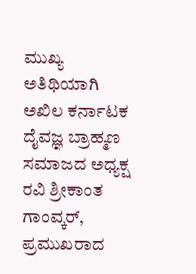ಮುಖ್ಯ ಅತಿಥಿಯಾಗಿ ಅಖಿಲ ಕರ್ನಾಟಕ ದೈವಜ್ಞ ಬ್ರಾಹ್ಮಣ ಸಮಾಜದ ಅಧ್ಯಕ್ಷ ರವಿ ಶ್ರೀಕಾಂತ ಗಾಂವ್ಕರ್, ಪ್ರಮುಖರಾದ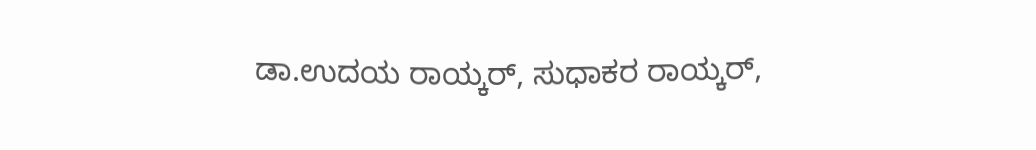ಡಾ.ಉದಯ ರಾಯ್ಕರ್, ಸುಧಾಕರ ರಾಯ್ಕರ್,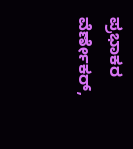ಪ್ರಭಾಕರ ವೆರ್ಣೇಕರ್,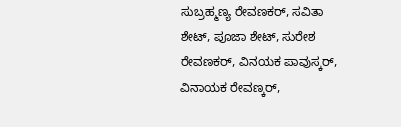ಸುಬ್ರಹ್ಮಣ್ಯ ರೇವಣಕರ್, ಸವಿತಾ ಶೇಟ್, ಪೂಜಾ ಶೇಟ್, ಸುರೇಶ ರೇವಣಕರ್, ವಿನಯಕ ಪಾವುಸ್ಕರ್, ವಿನಾಯಕ ರೇವಣ್ಕರ್,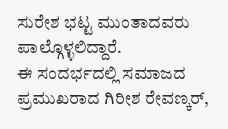ಸುರೇಶ ಭಟ್ಟ ಮುಂತಾದವರು ಪಾಲ್ಗೊಳ್ಳಲಿದ್ದಾರೆ.
ಈ ಸಂದರ್ಭದಲ್ಲಿ ಸಮಾಜದ ಪ್ರಮುಖರಾದ ಗಿರೀಶ ರೇವಣ್ಕರ್,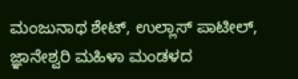ಮಂಜುನಾಥ ಶೇಟ್, ಉಲ್ಲಾಸ್ ಪಾಟೀಲ್, ಜ್ಞಾನೇಶ್ವರಿ ಮಹಿಳಾ ಮಂಡಳದ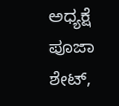ಅಧ್ಯಕ್ಷೆ ಪೂಜಾ ಶೇಟ್,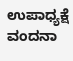ಉಪಾಧ್ಯಕ್ಷೆ ವಂದನಾ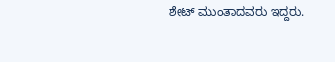ಶೇಟ್ ಮುಂತಾದವರು ಇದ್ದರು.